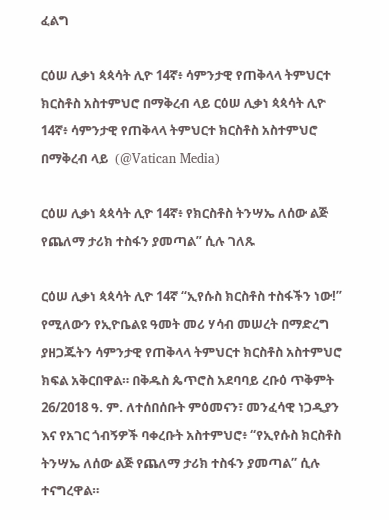ፈልግ

ርዕሠ ሊቃነ ጳጳሳት ሊዮ 14ኛ፥ ሳምንታዊ የጠቅላላ ትምህርተ ክርስቶስ አስተምህሮ በማቅረብ ላይ ርዕሠ ሊቃነ ጳጳሳት ሊዮ 14ኛ፥ ሳምንታዊ የጠቅላላ ትምህርተ ክርስቶስ አስተምህሮ በማቅረብ ላይ  (@Vatican Media)

ርዕሠ ሊቃነ ጳጳሳት ሊዮ 14ኛ፥ የክርስቶስ ትንሣኤ ለሰው ልጅ የጨለማ ታሪክ ተስፋን ያመጣል” ሲሉ ገለጹ

ርዕሠ ሊቃነ ጳጳሳት ሊዮ 14ኛ “ኢየሱስ ክርስቶስ ተስፋችን ነው!” የሚለውን የኢዮቤልዩ ዓመት መሪ ሃሳብ መሠረት በማድረግ ያዘጋጁትን ሳምንታዊ የጠቅላላ ትምህርተ ክርስቶስ አስተምህሮ ክፍል አቅርበዋል። በቅዱስ ጴጥሮስ አደባባይ ረቡዕ ጥቅምት 26/2018 ዓ. ም. ለተሰበሰቡት ምዕመናን፣ መንፈሳዊ ነጋዲያን እና የአገር ጎብኝዎች ባቀረቡት አስተምህሮ፥ “የኢየሱስ ክርስቶስ ትንሣኤ ለሰው ልጅ የጨለማ ታሪክ ተስፋን ያመጣል” ሲሉ ተናግረዋል።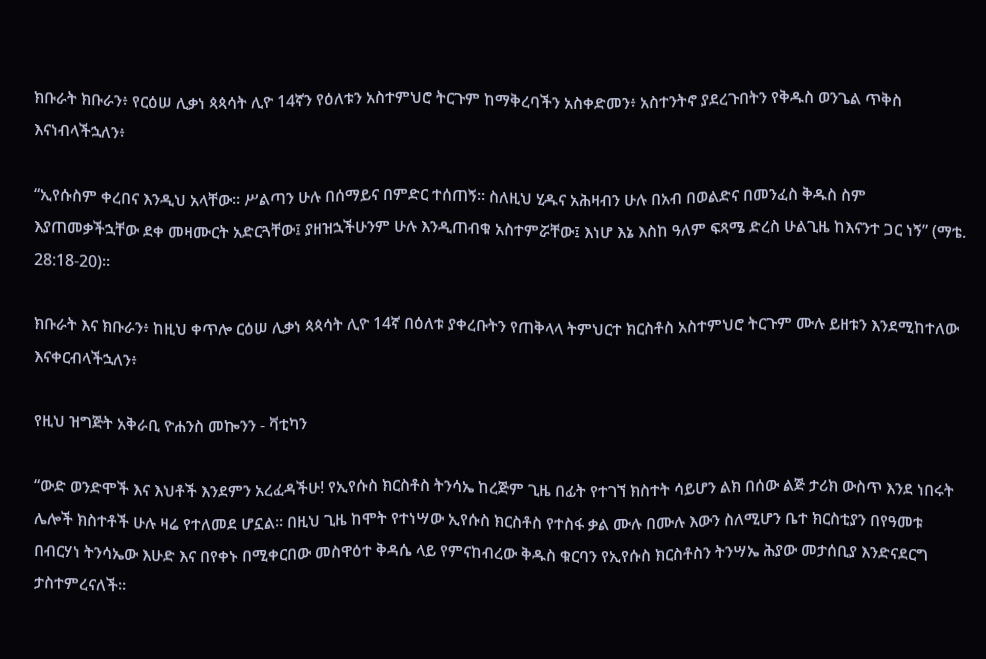ክቡራት ክቡራን፥ የርዕሠ ሊቃነ ጳጳሳት ሊዮ 14ኛን የዕለቱን አስተምህሮ ትርጉም ከማቅረባችን አስቀድመን፥ አስተንትኖ ያደረጉበትን የቅዱስ ወንጌል ጥቅስ እናነብላችኋለን፥

“ኢየሱስም ቀረበና እንዲህ አላቸው። ሥልጣን ሁሉ በሰማይና በምድር ተሰጠኝ። ስለዚህ ሂዱና አሕዛብን ሁሉ በአብ በወልድና በመንፈስ ቅዱስ ስም እያጠመቃችኋቸው ደቀ መዛሙርት አድርጓቸው፤ ያዘዝኋችሁንም ሁሉ እንዲጠብቁ አስተምሯቸው፤ እነሆ እኔ እስከ ዓለም ፍጻሜ ድረስ ሁልጊዜ ከእናንተ ጋር ነኝ” (ማቴ. 28:18-20)።

ክቡራት እና ክቡራን፥ ከዚህ ቀጥሎ ርዕሠ ሊቃነ ጳጳሳት ሊዮ 14ኛ በዕለቱ ያቀረቡትን የጠቅላላ ትምህርተ ክርስቶስ አስተምህሮ ትርጉም ሙሉ ይዘቱን እንደሚከተለው እናቀርብላችኋለን፥

የዚህ ዝግጅት አቅራቢ ዮሐንስ መኰንን - ቫቲካን

“ውድ ወንድሞች እና እህቶች እንደምን አረፈዳችሁ! የኢየሱስ ክርስቶስ ትንሳኤ ከረጅም ጊዜ በፊት የተገኘ ክስተት ሳይሆን ልክ በሰው ልጅ ታሪክ ውስጥ እንደ ነበሩት ሌሎች ክስተቶች ሁሉ ዛሬ የተለመደ ሆኗል። በዚህ ጊዜ ከሞት የተነሣው ኢየሱስ ክርስቶስ የተስፋ ቃል ሙሉ በሙሉ እውን ስለሚሆን ቤተ ክርስቲያን በየዓመቱ በብርሃነ ትንሳኤው እሁድ እና በየቀኑ በሚቀርበው መስዋዕተ ቅዳሴ ላይ የምናከብረው ቅዱስ ቁርባን የኢየሱስ ክርስቶስን ትንሣኤ ሕያው መታሰቢያ እንድናደርግ ታስተምረናለች።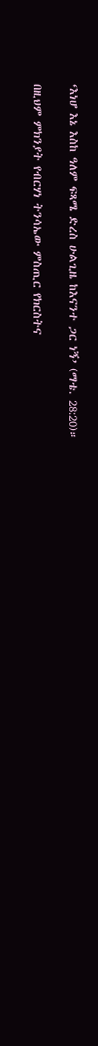‘እነሆ እኔ እስከ ዓለም ፍጻሜ ድረስ ሁልጊዜ ከእናንተ ጋር ነኝ’ (ማቴ. 28:20)።

በዚህም ምክንያት የብርሃነ ትንሳኤው ምስጢር የክርስትና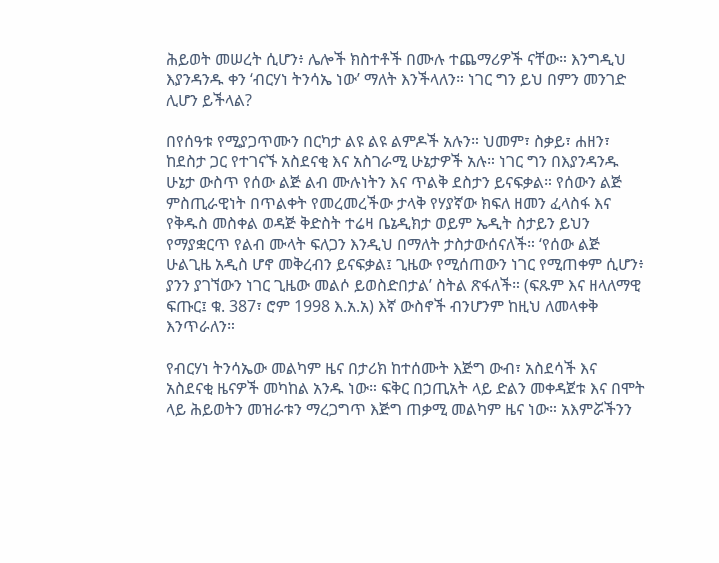ሕይወት መሠረት ሲሆን፥ ሌሎች ክስተቶች በሙሉ ተጨማሪዎች ናቸው። እንግዲህ እያንዳንዱ ቀን ‘ብርሃነ ትንሳኤ ነው’ ማለት እንችላለን። ነገር ግን ይህ በምን መንገድ ሊሆን ይችላል?

በየሰዓቱ የሚያጋጥሙን በርካታ ልዩ ልዩ ልምዶች አሉን። ህመም፣ ስቃይ፣ ሐዘን፣ ከደስታ ጋር የተገናኙ አስደናቂ እና አስገራሚ ሁኔታዎች አሉ። ነገር ግን በእያንዳንዱ ሁኔታ ውስጥ የሰው ልጅ ልብ ሙሉነትን እና ጥልቅ ደስታን ይናፍቃል። የሰውን ልጅ ምስጢራዊነት በጥልቀት የመረመረችው ታላቅ የሃያኛው ክፍለ ዘመን ፈላስፋ እና የቅዱስ መስቀል ወዳጅ ቅድስት ተሬዛ ቤኔዲክታ ወይም ኤዲት ስታይን ይህን የማያቋርጥ የልብ ሙላት ፍለጋን እንዲህ በማለት ታስታውሰናለች። ‘የሰው ልጅ ሁልጊዜ አዲስ ሆኖ መቅረብን ይናፍቃል፤ ጊዜው የሚሰጠውን ነገር የሚጠቀም ሲሆን፥ ያንን ያገኘውን ነገር ጊዜው መልሶ ይወስድበታል’ ስትል ጽፋለች። (ፍጹም እና ዘላለማዊ ፍጡር፤ ቁ. 387፣ ሮም 1998 እ.አ.አ) እኛ ውስኖች ብንሆንም ከዚህ ለመላቀቅ እንጥራለን።

የብርሃነ ትንሳኤው መልካም ዜና በታሪክ ከተሰሙት እጅግ ውብ፣ አስደሳች እና አስደናቂ ዜናዎች መካከል አንዱ ነው። ፍቅር በኃጢአት ላይ ድልን መቀዳጀቱ እና በሞት ላይ ሕይወትን መዝራቱን ማረጋግጥ እጅግ ጠቃሚ መልካም ዜና ነው። አእምሯችንን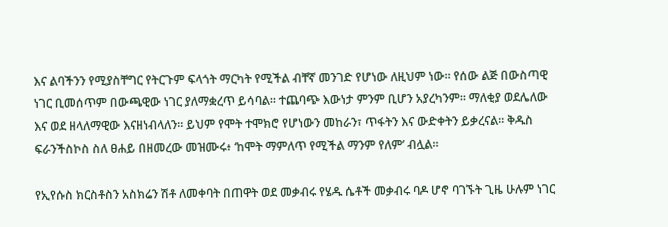እና ልባችንን የሚያስቸግር የትርጉም ፍላጎት ማርካት የሚችል ብቸኛ መንገድ የሆነው ለዚህም ነው። የሰው ልጅ በውስጣዊ ነገር ቢመሰጥም በውጫዊው ነገር ያለማቋረጥ ይሳባል። ተጨባጭ እውነታ ምንም ቢሆን አያረካንም። ማለቂያ ወደሌለው እና ወደ ዘላለማዊው እናዘነብላለን። ይህም የሞት ተሞክሮ የሆነውን መከራን፣ ጥፋትን እና ውድቀትን ይቃረናል። ቅዱስ ፍራንችስኮስ ስለ ፀሐይ በዘመረው መዝሙሩ፥ ‘ከሞት ማምለጥ የሚችል ማንም የለም’ ብሏል።

የኢየሱስ ክርስቶስን አስክሬን ሽቶ ለመቀባት በጠዋት ወደ መቃብሩ የሄዱ ሴቶች መቃብሩ ባዶ ሆኖ ባገኙት ጊዜ ሁሉም ነገር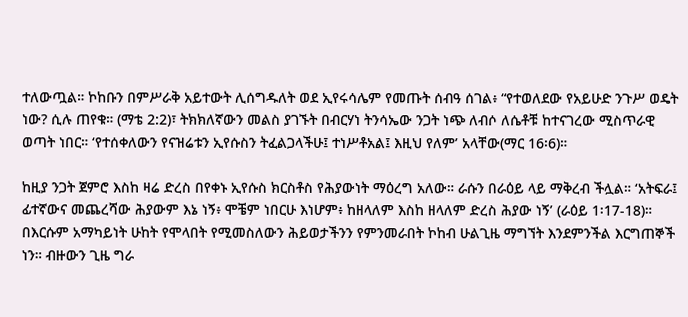ተለውጧል። ኮከቡን በምሥራቅ አይተውት ሊሰግዱለት ወደ ኢየሩሳሌም የመጡት ሰብዓ ሰገል፥ “የተወለደው የአይሁድ ንጉሥ ወዴት ነው? ሲሉ ጠየቁ። (ማቴ 2:2)፣ ትክክለኛውን መልስ ያገኙት በብርሃነ ትንሳኤው ንጋት ነጭ ለብሶ ለሴቶቹ ከተናገረው ሚስጥራዊ ወጣት ነበር። ‘የተሰቀለውን የናዝሬቱን ኢየሱስን ትፈልጋላችሁ፤ ተነሥቶአል፤ እዚህ የለም’ አላቸው(ማር 16፡6)።

ከዚያ ንጋት ጀምሮ እስከ ዛሬ ድረስ በየቀኑ ኢየሱስ ክርስቶስ የሕያውነት ማዕረግ አለው። ራሱን በራዕይ ላይ ማቅረብ ችሏል። ‘አትፍራ፤ ፊተኛውና መጨረሻው ሕያውም እኔ ነኝ፥ ሞቼም ነበርሁ እነሆም፥ ከዘላለም እስከ ዘላለም ድረስ ሕያው ነኝ’ (ራዕይ 1፡17-18)። በእርሱም አማካይነት ሁከት የሞላበት የሚመስለውን ሕይወታችንን የምንመራበት ኮከብ ሁልጊዜ ማግኘት እንደምንችል እርግጠኞች ነን። ብዙውን ጊዜ ግራ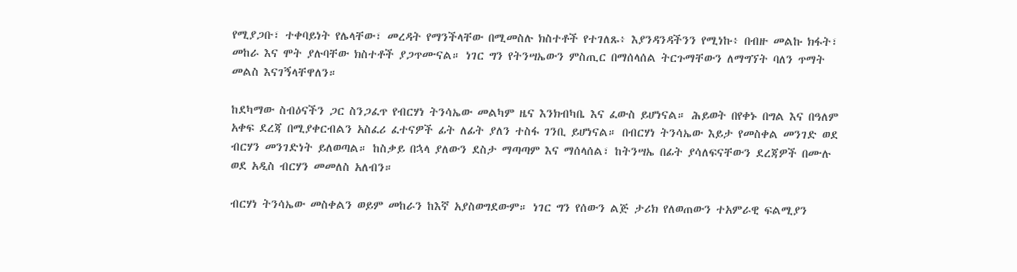የሚያጋቡ፣ ተቀባይነት የሌላቸው፣ መረዳት የማንችላቸው በሚመስሉ ክስተቶች የተገለጹ፥ እያንዳንዳችንን የሚነኩ፥ በብዙ መልኩ ክፋት፣ መከራ እና ሞት ያሉባቸው ክስተቶች ያጋጥሙናል። ነገር ግን የትንሣኤውን ምስጢር በማሰላሰል ትርጉማቸውን ለማግኘት ባለን ጥማት መልስ እናገኝላቸዋለን።

ከደካማው ስብዕናችን ጋር ስንጋፈጥ የብርሃነ ትንሳኤው መልካም ዜና እንክብካቤ እና ፈውስ ይሆነናል። ሕይወት በየቀኑ በግል እና በዓለም አቀፍ ደረጃ በሚያቀርብልን አስፈሪ ፈተናዎች ፊት ለፊት ያለን ተስፋ ገንቢ ይሆነናል። በብርሃነ ትንሳኤው እይታ የመስቀል መንገድ ወደ ብርሃን መንገድነት ይለወጣል። ከስቃይ በኋላ ያለውን ደስታ ማጣጣም እና ማሰላሰል፣ ከትንሣኤ በፊት ያሳለፍናቸውን ደረጃዎች በሙሉ ወደ አዲስ ብርሃን መመለስ አለብን።

ብርሃነ ትንሳኤው መስቀልን ወይም መከራን ከእኛ አያስወግደውም። ነገር ግን የሰውን ልጅ ታሪክ የለወጠውን ተአምራዊ ፍልሚያን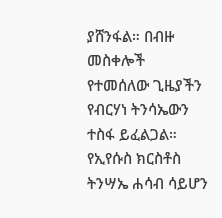ያሸንፋል። በብዙ መስቀሎች የተመሰለው ጊዜያችን የብርሃነ ትንሳኤውን ተስፋ ይፈልጋል። የኢየሱስ ክርስቶስ ትንሣኤ ሐሳብ ሳይሆን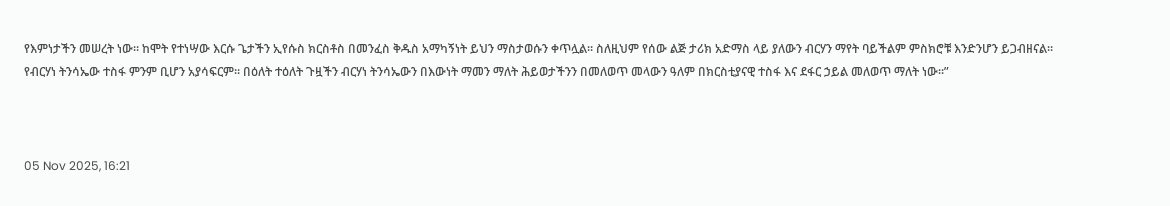የእምነታችን መሠረት ነው። ከሞት የተነሣው እርሱ ጌታችን ኢየሱስ ክርስቶስ በመንፈስ ቅዱስ አማካኝነት ይህን ማስታወሱን ቀጥሏል። ስለዚህም የሰው ልጅ ታሪክ አድማስ ላይ ያለውን ብርሃን ማየት ባይችልም ምስክሮቹ እንድንሆን ይጋብዘናል። የብርሃነ ትንሳኤው ተስፋ ምንም ቢሆን አያሳፍርም። በዕለት ተዕለት ጉዟችን ብርሃነ ትንሳኤውን በእውነት ማመን ማለት ሕይወታችንን በመለወጥ መላውን ዓለም በክርስቲያናዊ ተስፋ እና ደፋር ኃይል መለወጥ ማለት ነው።”



05 Nov 2025, 16:21